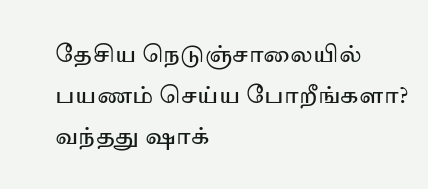தேசிய நெடுஞ்சாலையில் பயணம் செய்ய போறீங்களா? வந்தது ஷாக்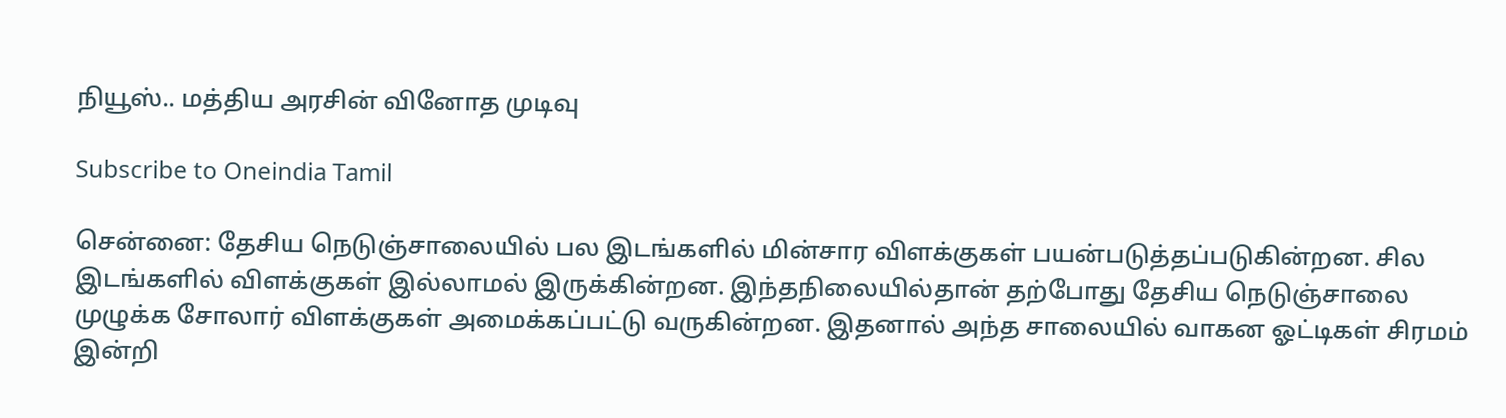நியூஸ்.. மத்திய அரசின் வினோத முடிவு

Subscribe to Oneindia Tamil

சென்னை: தேசிய நெடுஞ்சாலையில் பல இடங்களில் மின்சார விளக்குகள் பயன்படுத்தப்படுகின்றன. சில இடங்களில் விளக்குகள் இல்லாமல் இருக்கின்றன. இந்தநிலையில்தான் தற்போது தேசிய நெடுஞ்சாலை முழுக்க சோலார் விளக்குகள் அமைக்கப்பட்டு வருகின்றன. இதனால் அந்த சாலையில் வாகன ஓட்டிகள் சிரமம் இன்றி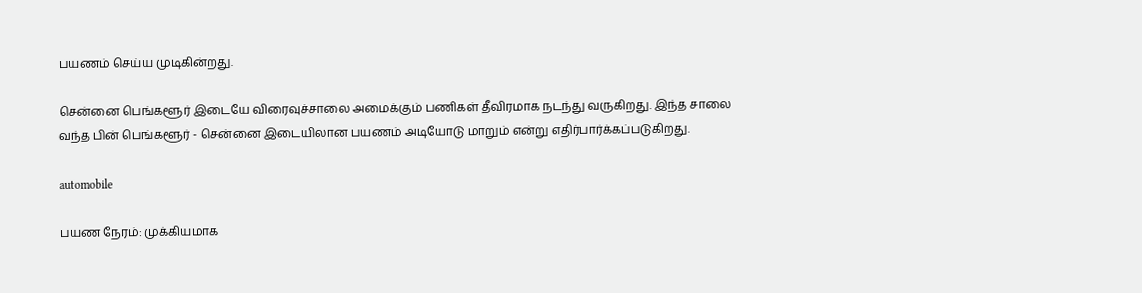பயணம் செய்ய முடிகின்றது.

சென்னை பெங்களூர் இடையே விரைவுச்சாலை அமைக்கும் பணிகள் தீவிரமாக நடந்து வருகிறது. இந்த சாலை வந்த பின் பெங்களூர் - சென்னை இடையிலான பயணம் அடியோடு மாறும் என்று எதிர்பார்க்கப்படுகிறது.

automobile

பயண நேரம்: முக்கியமாக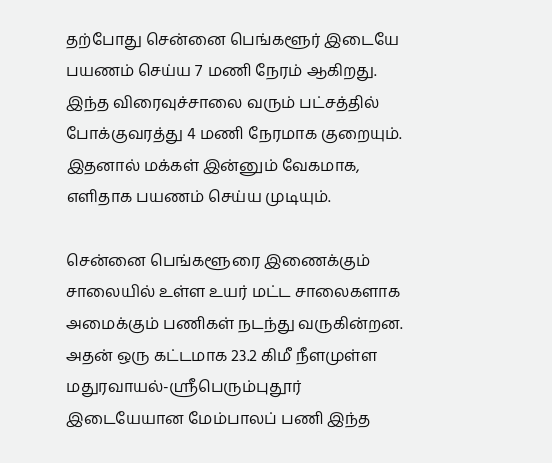தற்போது சென்னை பெங்களூர் இடையே பயணம் செய்ய 7 மணி நேரம் ஆகிறது. இந்த விரைவுச்சாலை வரும் பட்சத்தில் போக்குவரத்து 4 மணி நேரமாக குறையும். இதனால் மக்கள் இன்னும் வேகமாக, எளிதாக பயணம் செய்ய முடியும்.

சென்னை பெங்களூரை இணைக்கும் சாலையில் உள்ள உயர் மட்ட சாலைகளாக அமைக்கும் பணிகள் நடந்து வருகின்றன. அதன் ஒரு கட்டமாக 23.2 கிமீ நீளமுள்ள மதுரவாயல்-ஸ்ரீபெரும்புதூர் இடையேயான மேம்பாலப் பணி இந்த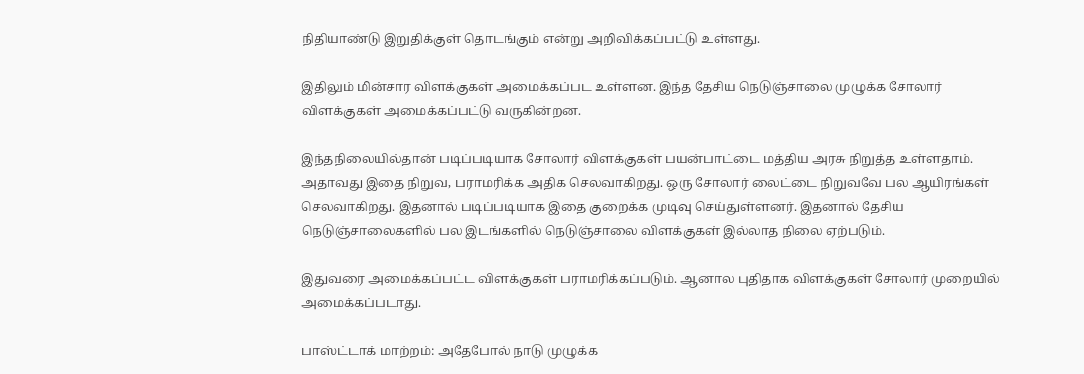நிதியாண்டு இறுதிக்குள் தொடங்கும் என்று அறிவிக்கப்பட்டு உள்ளது.

இதிலும் மின்சார விளக்குகள் அமைக்கப்பட உள்ளன. இந்த தேசிய நெடுஞ்சாலை முழுக்க சோலார் விளக்குகள் அமைக்கப்பட்டு வருகின்றன.

இந்தநிலையில்தான் படிப்படியாக சோலார் விளக்குகள் பயன்பாட்டை மத்திய அரசு நிறுத்த உள்ளதாம். அதாவது இதை நிறுவ, பராமரிக்க அதிக செலவாகிறது. ஒரு சோலார் லைட்டை நிறுவவே பல ஆயிரங்கள் செலவாகிறது. இதனால் படிப்படியாக இதை குறைக்க முடிவு செய்துள்ளனர். இதனால் தேசிய நெடுஞ்சாலைகளில் பல இடங்களில் நெடுஞ்சாலை விளக்குகள் இல்லாத நிலை ஏற்படும்.

இதுவரை அமைக்கப்பட்ட விளக்குகள் பராமரிக்கப்படும். ஆனால புதிதாக விளக்குகள் சோலார் முறையில் அமைக்கப்படாது.

பாஸ்ட்டாக் மாற்றம்: அதேபோல் நாடு முழுக்க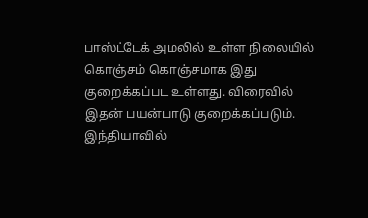பாஸ்ட்டேக் அமலில் உள்ள நிலையில் கொஞ்சம் கொஞ்சமாக இது குறைக்கப்பட உள்ளது. விரைவில் இதன் பயன்பாடு குறைக்கப்படும். இந்தியாவில்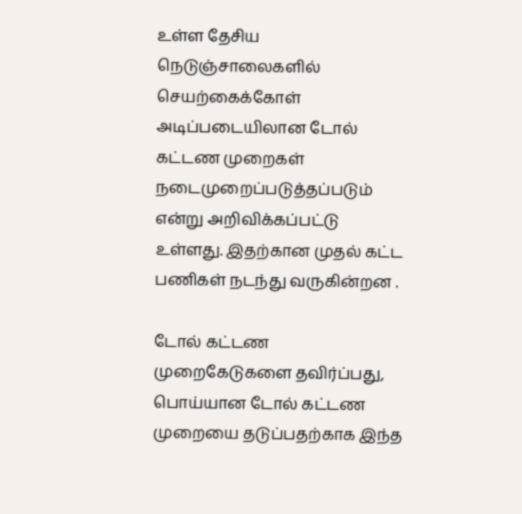உள்ள தேசிய நெடுஞ்சாலைகளில் செயற்கைக்கோள் அடிப்படையிலான டோல் கட்டண முறைகள் நடைமுறைப்படுத்தப்படும் என்று அறிவிக்கப்பட்டு உள்ளது. இதற்கான முதல் கட்ட பணிகள் நடந்து வருகின்றன .

டோல் கட்டண முறைகேடுகளை தவிர்ப்பது, பொய்யான டோல் கட்டண முறையை தடுப்பதற்காக இந்த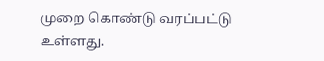முறை கொண்டு வரப்பட்டு உள்ளது.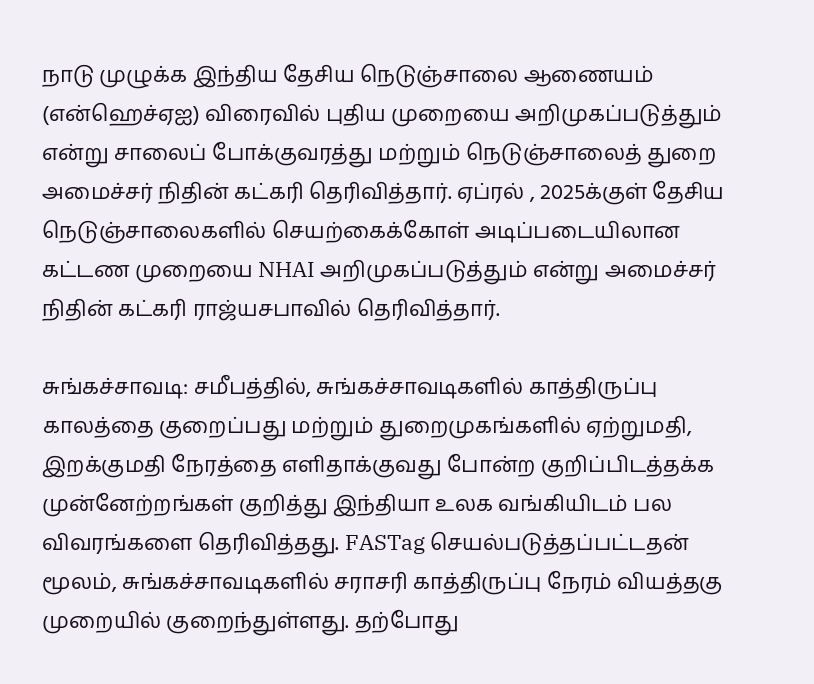நாடு முழுக்க இந்திய தேசிய நெடுஞ்சாலை ஆணையம் (என்ஹெச்ஏஐ) விரைவில் புதிய முறையை அறிமுகப்படுத்தும் என்று சாலைப் போக்குவரத்து மற்றும் நெடுஞ்சாலைத் துறை அமைச்சர் நிதின் கட்கரி தெரிவித்தார். ஏப்ரல் , 2025க்குள் தேசிய நெடுஞ்சாலைகளில் செயற்கைக்கோள் அடிப்படையிலான கட்டண முறையை NHAI அறிமுகப்படுத்தும் என்று அமைச்சர் நிதின் கட்கரி ராஜ்யசபாவில் தெரிவித்தார்.

சுங்கச்சாவடி: சமீபத்தில், சுங்கச்சாவடிகளில் காத்திருப்பு காலத்தை குறைப்பது மற்றும் துறைமுகங்களில் ஏற்றுமதி, இறக்குமதி நேரத்தை எளிதாக்குவது போன்ற குறிப்பிடத்தக்க முன்னேற்றங்கள் குறித்து இந்தியா உலக வங்கியிடம் பல விவரங்களை தெரிவித்தது. FASTag செயல்படுத்தப்பட்டதன் மூலம், சுங்கச்சாவடிகளில் சராசரி காத்திருப்பு நேரம் வியத்தகு முறையில் குறைந்துள்ளது. தற்போது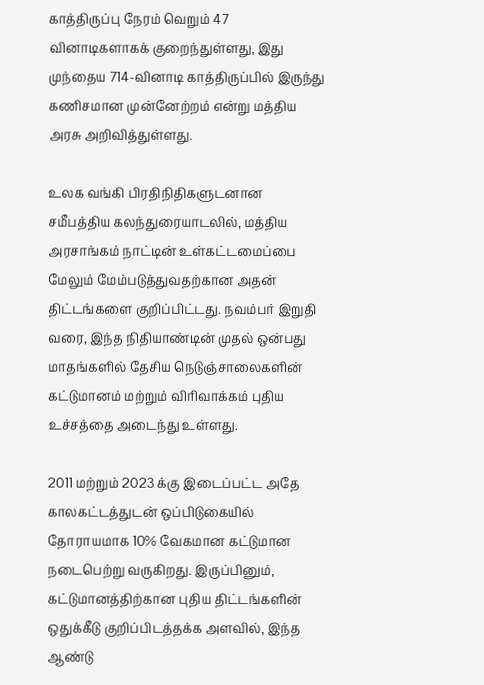காத்திருப்பு நேரம் வெறும் 47 வினாடிகளாகக் குறைந்துள்ளது, இது முந்தைய 714-வினாடி காத்திருப்பில் இருந்து கணிசமான முன்னேற்றம் என்று மத்திய அரசு அறிவித்துள்ளது.

உலக வங்கி பிரதிநிதிகளுடனான சமீபத்திய கலந்துரையாடலில், மத்திய அரசாங்கம் நாட்டின் உள்கட்டமைப்பை மேலும் மேம்படுத்துவதற்கான அதன் திட்டங்களை குறிப்பிட்டது. நவம்பர் இறுதி வரை, இந்த நிதியாண்டின் முதல் ஒன்பது மாதங்களில் தேசிய நெடுஞ்சாலைகளின் கட்டுமானம் மற்றும் விரிவாக்கம் புதிய உச்சத்தை அடைந்து உள்ளது.

2011 மற்றும் 2023 க்கு இடைப்பட்ட அதே காலகட்டத்துடன் ஒப்பிடுகையில் தோராயமாக 10% வேகமான கட்டுமான நடைபெற்று வருகிறது. இருப்பினும், கட்டுமானத்திற்கான புதிய திட்டங்களின் ஒதுக்கீடு குறிப்பிடத்தக்க அளவில், இந்த ஆண்டு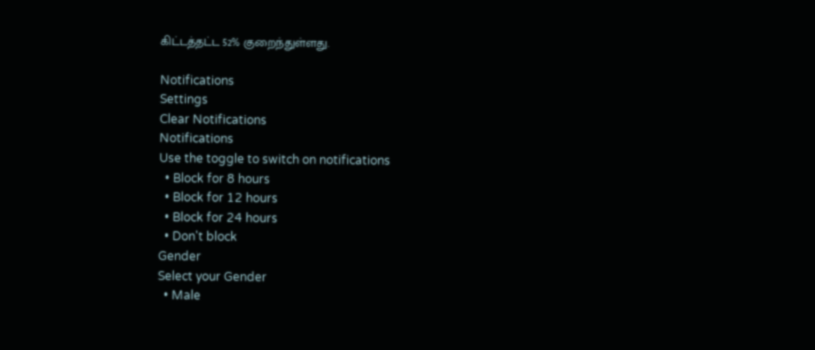கிட்டத்தட்ட 52% குறைந்துள்ளது.

Notifications
Settings
Clear Notifications
Notifications
Use the toggle to switch on notifications
  • Block for 8 hours
  • Block for 12 hours
  • Block for 24 hours
  • Don't block
Gender
Select your Gender
  • Male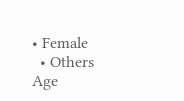• Female
  • Others
Age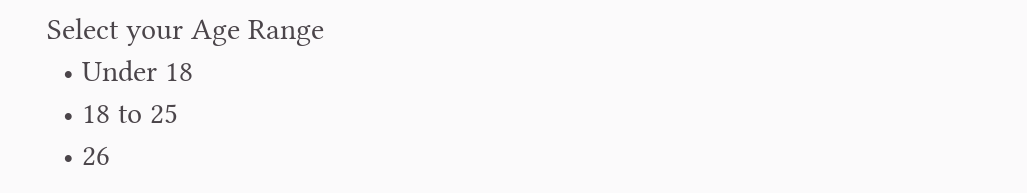Select your Age Range
  • Under 18
  • 18 to 25
  • 26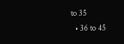to 35
  • 36 to 45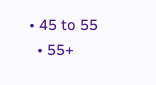• 45 to 55
  • 55+